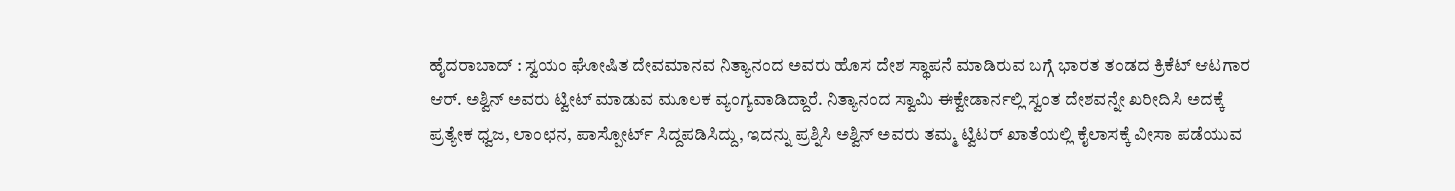ಹೈದರಾಬಾದ್ : ಸ್ವಯಂ ಘೋಷಿತ ದೇವಮಾನವ ನಿತ್ಯಾನಂದ ಅವರು ಹೊಸ ದೇಶ ಸ್ಥಾಪನೆ ಮಾಡಿರುವ ಬಗ್ಗೆ ಭಾರತ ತಂಡದ ಕ್ರಿಕೆಟ್ ಆಟಗಾರ ಆರ್. ಅಶ್ವಿನ್ ಅವರು ಟ್ವೀಟ್ ಮಾಡುವ ಮೂಲಕ ವ್ಯಂಗ್ಯವಾಡಿದ್ದಾರೆ. ನಿತ್ಯಾನಂದ ಸ್ವಾಮಿ ಈಕ್ವೇಡಾರ್ನಲ್ಲಿ ಸ್ವಂತ ದೇಶವನ್ನೇ ಖರೀದಿಸಿ ಅದಕ್ಕೆ ಪ್ರತ್ಯೇಕ ಧ್ವಜ, ಲಾಂಛನ, ಪಾಸ್ಪೋರ್ಟ್ ಸಿದ್ದಪಡಿಸಿದ್ದು, ಇದನ್ನು ಪ್ರಶ್ನಿಸಿ ಅಶ್ವಿನ್ ಅವರು ತಮ್ಮ ಟ್ವಿಟರ್ ಖಾತೆಯಲ್ಲಿ ಕೈಲಾಸಕ್ಕೆ ವೀಸಾ ಪಡೆಯುವ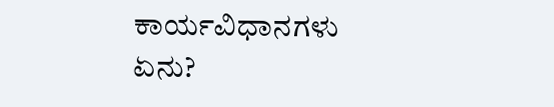ಕಾರ್ಯವಿಧಾನಗಳು ಏನು?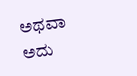ಅಥವಾ ಅದು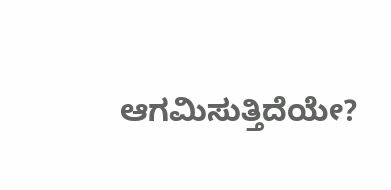ಆಗಮಿಸುತ್ತಿದೆಯೇ?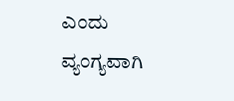ಎಂದು ವ್ಯಂಗ್ಯವಾಗಿ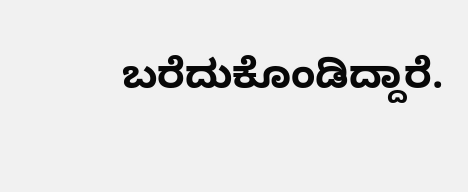ಬರೆದುಕೊಂಡಿದ್ದಾರೆ.